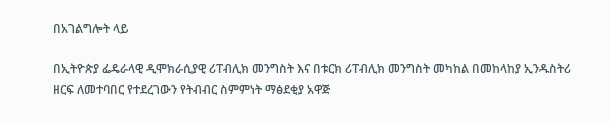በአገልግሎት ላይ

በኢትዮጵያ ፌዴራላዊ ዲሞክራሲያዊ ሪፐብሊክ መንግስት እና በቱርክ ሪፐብሊክ መንግስት መካከል በመከላከያ ኢንዱስትሪ ዘርፍ ለመተባበር የተደረገውን የትብብር ስምምነት ማፅደቂያ አዋጅ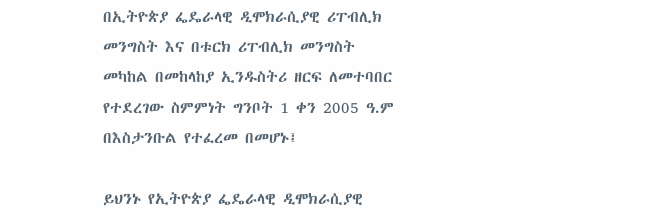በኢትዮጵያ ፌዴራላዊ ዲሞክራሲያዊ ሪፐብሊክ መንግስት እና በቱርክ ሪፐብሊክ መንግስት መካከል በመከላከያ ኢንዱስትሪ ዘርፍ ለመተባበር የተደረገው ስምምነት ግንቦት 1 ቀን 2005 ዓ.ም በእስታንቡል የተፈረመ በመሆኑ፤

ይህንኑ የኢትዮጵያ ፌዴራላዊ ዲሞክራሲያዊ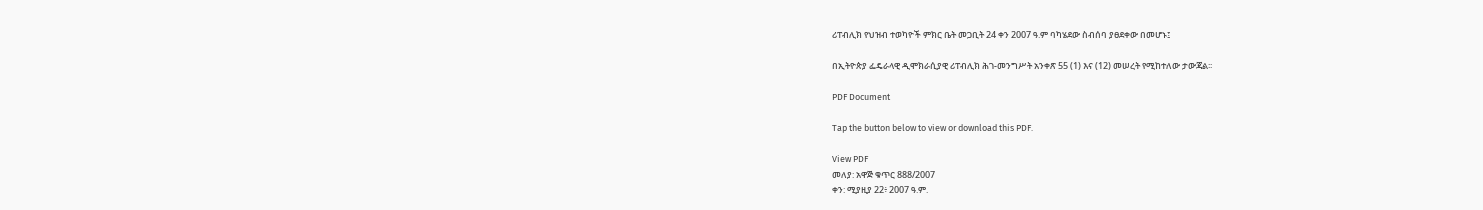ሪፐብሊክ የህዝብ ተወካዮች ምክር ቤት መጋቢት 24 ቀን 2007 ዓ.ም ባካሄደው ስብሰባ ያፀደቀው በመሆኑ፤

በኢትዮጵያ ፌዴራላዊ ዲሞክራሲያዊ ሪፐብሊክ ሕገ-መንግሥት አንቀጽ 55 (1) እና (12) መሠረት የሚከተለው ታውጃል፡፡

PDF Document

Tap the button below to view or download this PDF.

View PDF
መለያ: አዋጅ ቁጥር 888/2007
ቀን: ሚያዚያ 22፥ 2007 ዓ.ም.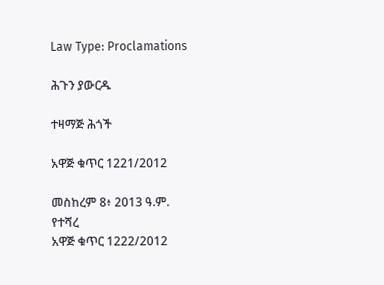Law Type: Proclamations

ሕጉን ያውርዱ

ተዛማጅ ሕጎች

አዋጅ ቁጥር 1221/2012

መስከረም 8፥ 2013 ዓ.ም.
የተሻረ
አዋጅ ቁጥር 1222/2012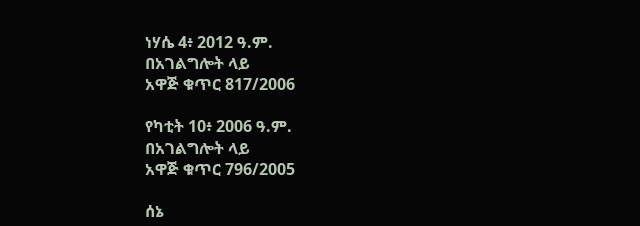ነሃሴ 4፥ 2012 ዓ.ም.
በአገልግሎት ላይ
አዋጅ ቁጥር 817/2006

የካቲት 10፥ 2006 ዓ.ም.
በአገልግሎት ላይ
አዋጅ ቁጥር 796/2005

ሰኔ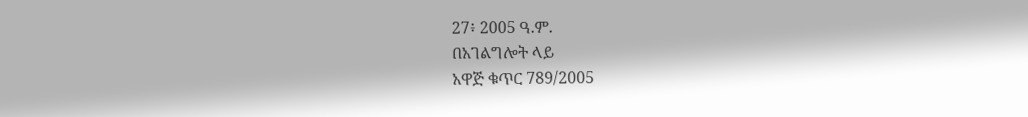27፥ 2005 ዓ.ም.
በአገልግሎት ላይ
አዋጅ ቁጥር 789/2005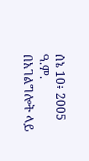ሰኔ 10፥ 2005 ዓ.ም.
በአገልግሎት ላይ